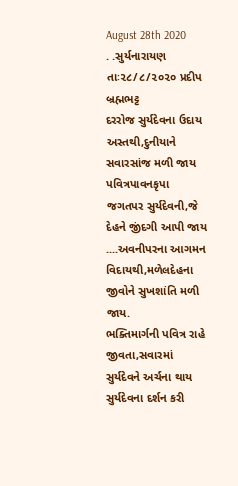August 28th 2020
. .સુર્યનારાયણ
તાઃ૨૮/૮/૨૦૨૦ પ્રદીપ બ્રહ્મભટ્ટ
દરરોજ સુર્યદેવના ઉદાય અસ્તથી,દુનીયાને સવારસાંજ મળી જાય
પવિત્રપાવનકૃપા જગતપર સુર્યદેવની,જે દેહને જીંદગી આપી જાય
....અવનીપરના આગમન વિદાયથી,મળેલદેહના જીવોને સુખશાંતિ મળી જાય.
ભક્તિમાર્ગની પવિત્ર રાહે જીવતા,સવારમાં સુર્યદેવને અર્ચના થાય
સુર્યદેવના દર્શન કરી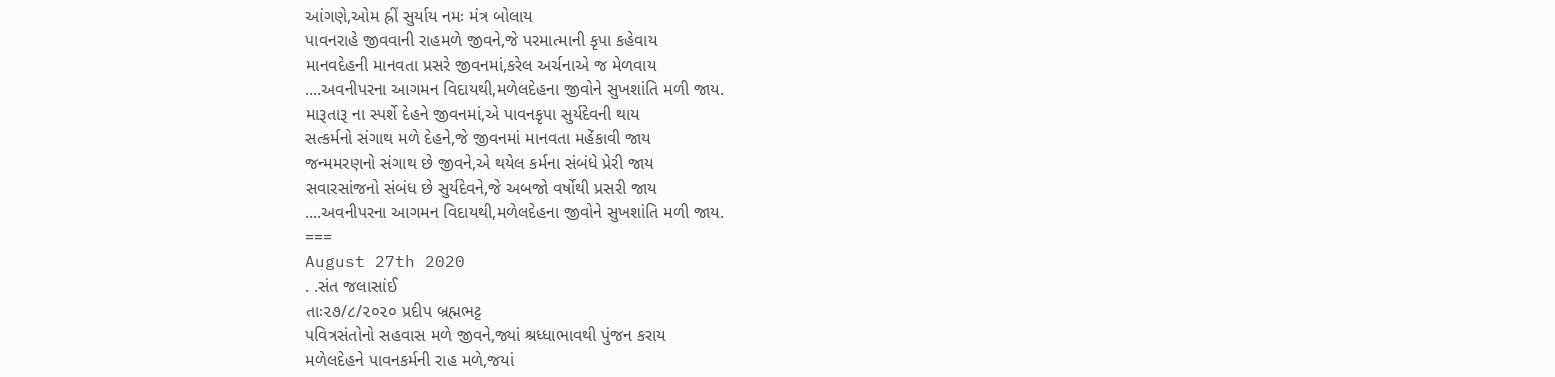આંગણે,ઓમ હ્રીં સુર્યાય નમઃ મંત્ર બોલાય
પાવનરાહે જીવવાની રાહમળે જીવને,જે પરમાત્માની કૃપા કહેવાય
માનવદેહની માનવતા પ્રસરે જીવનમાં,કરેલ અર્ચનાએ જ મેળવાય
....અવનીપરના આગમન વિદાયથી,મળેલદેહના જીવોને સુખશાંતિ મળી જાય.
મારૂતારૂ ના સ્પર્શે દેહને જીવનમાં,એ પાવનકૃપા સુર્યદેવની થાય
સત્કર્મનો સંગાથ મળે દેહને,જે જીવનમાં માનવતા મહેંકાવી જાય
જન્મમરણનો સંગાથ છે જીવને,એ થયેલ કર્મના સંબંધે પ્રેરી જાય
સવારસાંજનો સંબંધ છે સુર્યદેવને,જે અબજો વર્ષોથી પ્રસરી જાય
....અવનીપરના આગમન વિદાયથી,મળેલદેહના જીવોને સુખશાંતિ મળી જાય.
===
August 27th 2020
. .સંત જલાસાંઈ
તાઃ૨૭/૮/૨૦૨૦ પ્રદીપ બ્રહ્મભટ્ટ
પવિત્રસંતોનો સહવાસ મળે જીવને,જ્યાં શ્રધ્ધાભાવથી પુંજન કરાય
મળેલદેહને પાવનકર્મની રાહ મળે,જયાં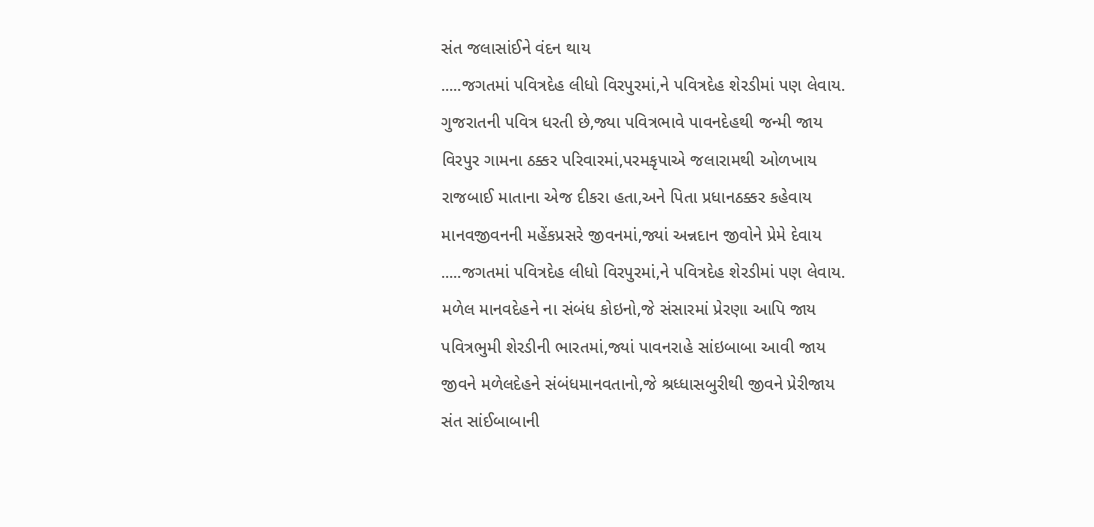સંત જલાસાંઈને વંદન થાય
.....જગતમાં પવિત્રદેહ લીધો વિરપુરમાં,ને પવિત્રદેહ શેરડીમાં પણ લેવાય.
ગુજરાતની પવિત્ર ધરતી છે,જ્યા પવિત્રભાવે પાવનદેહથી જન્મી જાય
વિરપુર ગામના ઠક્કર પરિવારમાં,પરમકૃપાએ જલારામથી ઓળખાય
રાજબાઈ માતાના એજ દીકરા હતા,અને પિતા પ્રધાનઠક્કર કહેવાય
માનવજીવનની મહેંકપ્રસરે જીવનમાં,જ્યાં અન્નદાન જીવોને પ્રેમે દેવાય
.....જગતમાં પવિત્રદેહ લીધો વિરપુરમાં,ને પવિત્રદેહ શેરડીમાં પણ લેવાય.
મળેલ માનવદેહને ના સંબંધ કોઇનો,જે સંસારમાં પ્રેરણા આપિ જાય
પવિત્રભુમી શેરડીની ભારતમાં,જ્યાં પાવનરાહે સાંઇબાબા આવી જાય
જીવને મળેલદેહને સંબંધમાનવતાનો,જે શ્રધ્ધાસબુરીથી જીવને પ્રેરીજાય
સંત સાંઈબાબાની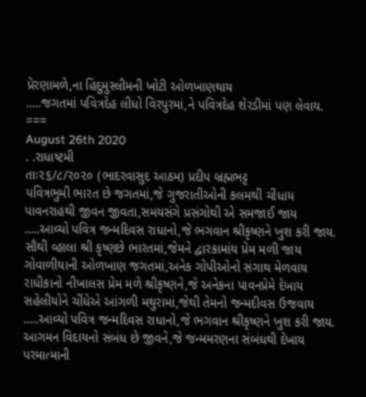પ્રેરણામળે,ના હિંદુમુસ્લીમની ખોટી ઓળખાણથાય
.....જગતમાં પવિત્રદેહ લીધો વિરપુરમાં,ને પવિત્રદેહ શેરડીમાં પણ લેવાય.
===
August 26th 2020
. .રાધાષ્ટમી
તાઃ૨૬/૮/૨૦૨૦ (ભાદરવાસુદ આઠમ) પ્રદીપ બ્રહ્મભટ્ટ
પવિત્રભુમી ભારત છે જગતમાં,જે ગુજરાતીઓની કલમથી ચીંધાય
પાવનરાહથી જીવન જીવતા,સમયસંગે પ્રસંગોથી એ સમજાઈ જાય
.....આવ્યો પવિત્ર જન્મદિવસ રાધાનો,જે ભગવાન શ્રીકૃષ્ણને ખુશ કરી જાય.
સૌથી વ્હાલા શ્રી કૃષ્ણછે ભારતમાં,જેમને દ્વારકામાંય પ્રેમ મળી જાય
ગોવાળીયાની ઓળખાણ જગતમાં,અનેક ગોપીઓનો સંગાથ મેળવાય
રાધીકાનો નીખાલસ પ્રેમ મળે શ્રીકૃષ્ણને,જે અનેકના પાવનપ્રેમે દેખાય
સહેલીયોને ચીંધેએ આંગળી મથુરામાં,જેથી તેમનો જન્મદીવસ ઉજવાય
.....આવ્યો પવિત્ર જન્મદિવસ રાધાનો,જે ભગવાન શ્રીકૃષ્ણને ખુશ કરી જાય.
આગમન વિદાયનો સંબંધ છે જીવને,જે જન્મમરણના સંબંધથી દેખાય
પરમાત્માની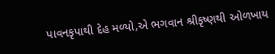પાવનકૃપાથી દેહ મળ્યો,એ ભગવાન શ્રીકૃષ્ણથી ઓળખાય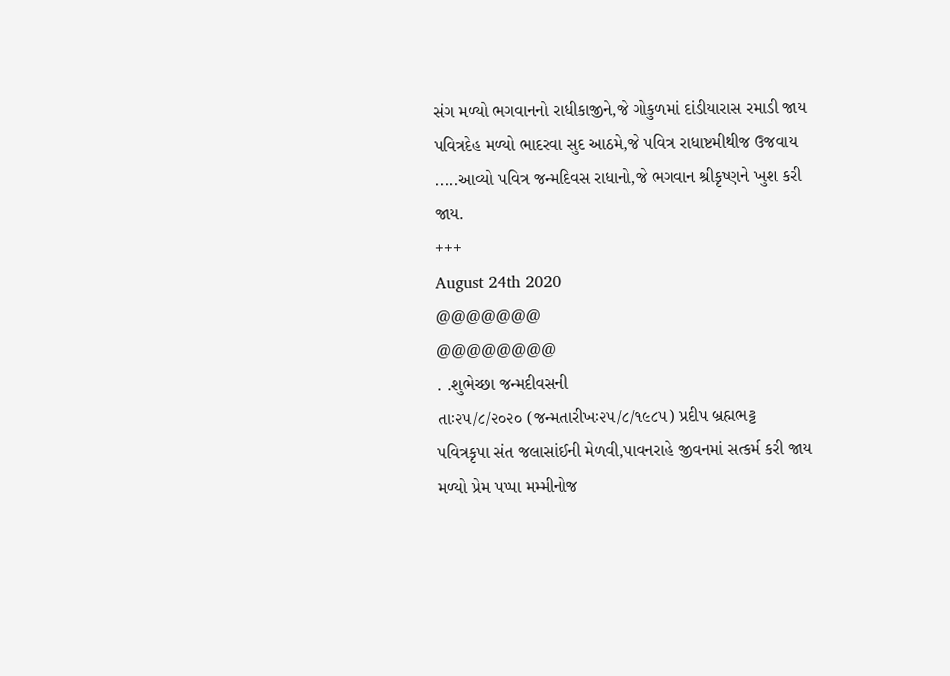સંગ મળ્યો ભગવાનનો રાધીકાજીને,જે ગોકુળમાં દાંડીયારાસ રમાડી જાય
પવિત્રદેહ મળ્યો ભાદરવા સુદ આઠમે,જે પવિત્ર રાધાષ્ટમીથીજ ઉજવાય
.....આવ્યો પવિત્ર જન્મદિવસ રાધાનો,જે ભગવાન શ્રીકૃષ્ણને ખુશ કરી જાય.
+++
August 24th 2020
@@@@@@@
@@@@@@@@
. .શુભેચ્છા જન્મદીવસની
તાઃ૨૫/૮/૨૦૨૦ (જન્મતારીખઃ૨૫/૮/૧૯૮૫) પ્રદીપ બ્રહ્મભટ્ટ
પવિત્રકૃપા સંત જલાસાંઈની મેળવી,પાવનરાહે જીવનમાં સત્કર્મ કરી જાય
મળ્યો પ્રેમ પપ્પા મમ્મીનોજ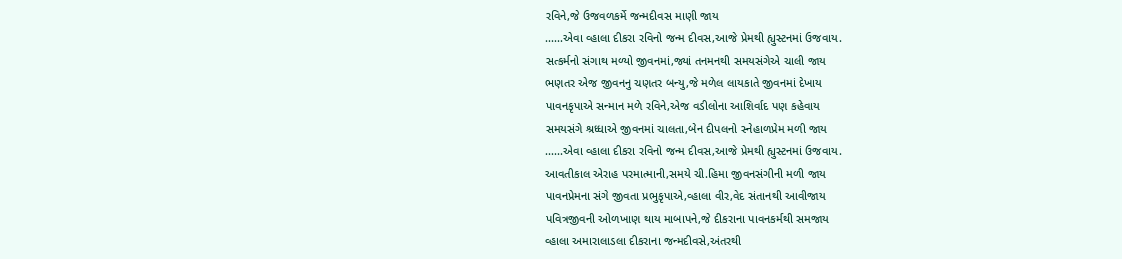રવિને,જે ઉજવળકર્મે જન્મદીવસ માણી જાય
......એવા વ્હાલા દીકરા રવિનો જન્મ દીવસ,આજે પ્રેમથી હ્યુસ્ટનમાં ઉજવાય.
સત્કર્મનો સંગાથ મળ્યો જીવનમાં,જ્યાં તનમનથી સમયસંગેએ ચાલી જાય
ભણતર એજ જીવનનુ ચણતર બન્યુ,જે મળેલ લાયકાતે જીવનમાં દેખાય
પાવનકૃપાએ સન્માન મળે રવિને,એજ વડીલોના આશિર્વાદ પણ કહેવાય
સમયસંગે શ્રધ્ધાએ જીવનમાં ચાલતા,બેન દીપલનો સ્નેહાળપ્રેમ મળી જાય
......એવા વ્હાલા દીકરા રવિનો જન્મ દીવસ,આજે પ્રેમથી હ્યુસ્ટનમાં ઉજવાય.
આવતીકાલ એરાહ પરમાત્માની,સમયે ચી.હિમા જીવનસંગીની મળી જાય
પાવનપ્રેમના સંગે જીવતા પ્રભુકૃપાએ,વ્હાલા વીર,વેદ સંતાનથી આવીજાય
પવિત્રજીવની ઓળખાણ થાય માબાપને,જે દીકરાના પાવનકર્મથી સમજાય
વ્હાલા અમારાલાડલા દીકરાના જન્મદીવસે,અંતરથી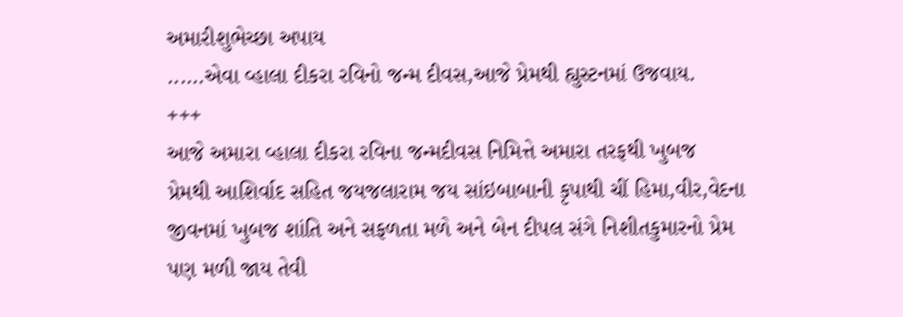અમારીશુભેચ્છા અપાય
......એવા વ્હાલા દીકરા રવિનો જન્મ દીવસ,આજે પ્રેમથી હ્યુસ્ટનમાં ઉજવાય.
+++
આજે અમારા વ્હાલા દીકરા રવિના જન્મદીવસ નિમિત્તે અમારા તરફથી ખુબજ
પ્રેમથી આશિર્વાદ સહિત જયજલારામ જય સાંઇબાબાની કૃપાથી ચીં હિમા,વીર,વેદના
જીવનમાં ખુબજ શાંતિ અને સફળતા મળે અને બેન દીપલ સંગે નિશીતકુમારનો પ્રેમ
પણ મળી જાય તેવી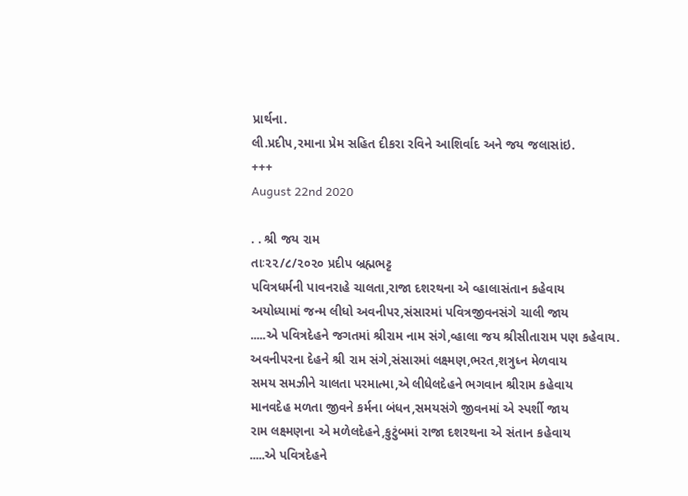પ્રાર્થના.
લી.પ્રદીપ,રમાના પ્રેમ સહિત દીકરા રવિને આશિર્વાદ અને જય જલાસાંઇ.
+++
August 22nd 2020

. . શ્રી જય રામ
તાઃ૨૨/૮/૨૦૨૦ પ્રદીપ બ્રહ્મભટ્ટ
પવિત્રધર્મની પાવનરાહે ચાલતા,રાજા દશરથના એ વ્હાલાસંતાન કહેવાય
અયોધ્યામાં જન્મ લીધો અવનીપર,સંસારમાં પવિત્રજીવનસંગે ચાલી જાય
.....એ પવિત્રદેહને જગતમાં શ્રીરામ નામ સંગે,વ્હાલા જય શ્રીસીતારામ પણ કહેવાય.
અવનીપરના દેહને શ્રી રામ સંગે,સંસારમાં લક્ષ્મણ,ભરત,શત્રુધ્ન મેળવાય
સમય સમઝીને ચાલતા પરમાત્મા,એ લીધેલદેહને ભગવાન શ્રીરામ કહેવાય
માનવદેહ મળતા જીવને કર્મના બંધન,સમયસંગે જીવનમાં એ સ્પર્શી જાય
રામ લક્ષ્મણના એ મળેલદેહને,કુટુંબમાં રાજા દશરથના એ સંતાન કહેવાય
.....એ પવિત્રદેહને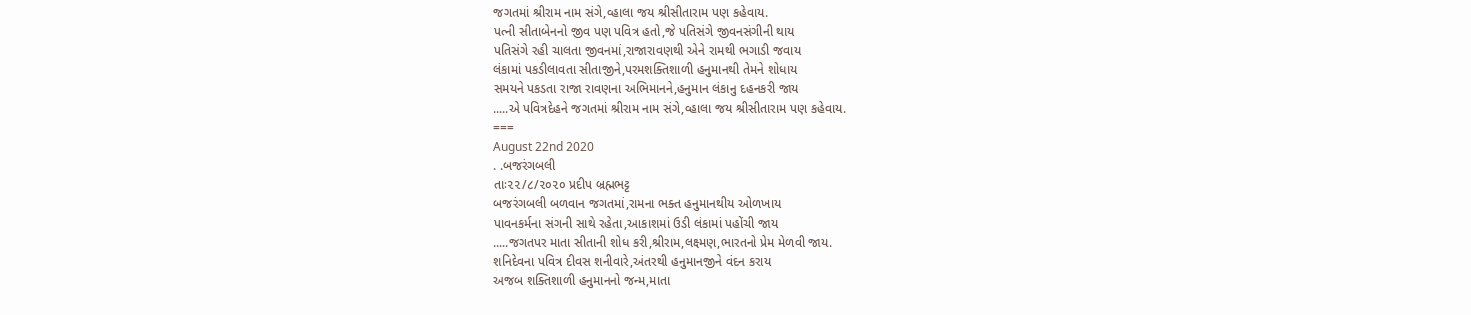જગતમાં શ્રીરામ નામ સંગે,વ્હાલા જય શ્રીસીતારામ પણ કહેવાય.
પત્ની સીતાબેનનો જીવ પણ પવિત્ર હતો,જે પતિસંગે જીવનસંગીની થાય
પતિસંગે રહી ચાલતા જીવનમાં,રાજારાવણથી એને રામથી ભગાડી જવાય
લંકામાં પકડીલાવતા સીતાજીને,પરમશક્તિશાળી હનુમાનથી તેમને શોધાય
સમયને પકડતા રાજા રાવણના અભિમાનને,હનુમાન લંકાનુ દહનકરી જાય
.....એ પવિત્રદેહને જગતમાં શ્રીરામ નામ સંગે,વ્હાલા જય શ્રીસીતારામ પણ કહેવાય.
===
August 22nd 2020
. .બજરંગબલી
તાઃ૨૨/૮/૨૦૨૦ પ્રદીપ બ્રહ્મભટ્ટ
બજરંગબલી બળવાન જગતમાં,રામના ભક્ત હનુમાનથીય ઓળખાય
પાવનકર્મના સંગની સાથે રહેતા,આકાશમાં ઉડી લંકામાં પહોંચી જાય
.....જગતપર માતા સીતાની શોધ કરી,શ્રીરામ,લક્ષ્મણ,ભારતનો પ્રેમ મેળવી જાય.
શનિદેવના પવિત્ર દીવસ શનીવારે,અંતરથી હનુમાનજીને વંદન કરાય
અજબ શક્તિશાળી હનુમાનનો જન્મ,માતા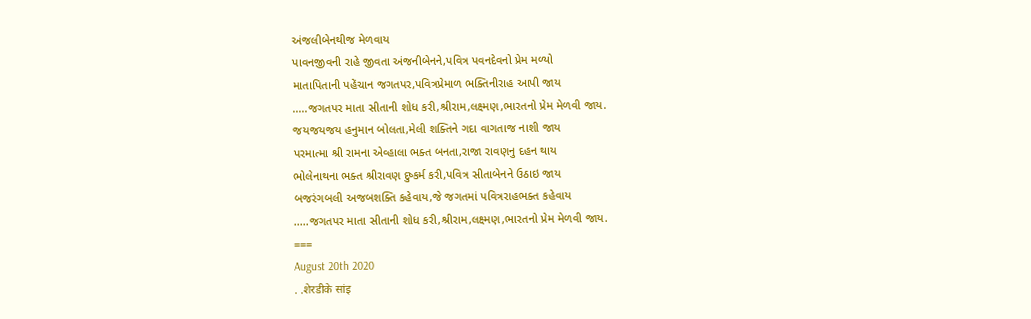અંજલીબેનથીજ મેળવાય
પાવનજીવની રાહે જીવતા અંજનીબેનને,પવિત્ર પવનદેવનો પ્રેમ મળ્યો
માતાપિતાની પહેંચાન જગતપર,પવિત્રપ્રેમાળ ભક્તિનીરાહ આપી જાય
.....જગતપર માતા સીતાની શોધ કરી,શ્રીરામ,લક્ષ્મણ,ભારતનો પ્રેમ મેળવી જાય.
જયજયજય હનુમાન બોલતા,મેલી શક્તિને ગદા વાગતાજ નાશી જાય
પરમાત્મા શ્રી રામના એવ્હાલા ભક્ત બનતા,રાજા રાવણનુ દહન થાય
ભોલેનાથના ભક્ત શ્રીરાવણ દુષ્કર્મ કરી,પવિત્ર સીતાબેનને ઉઠાઇ જાય
બજરંગબલી અજબશક્તિ કહેવાય,જે જગતમાં પવિત્રરાહભક્ત કહેવાય
.....જગતપર માતા સીતાની શોધ કરી,શ્રીરામ,લક્ષ્મણ,ભારતનો પ્રેમ મેળવી જાય.
===
August 20th 2020
. .शेरडीके सांइ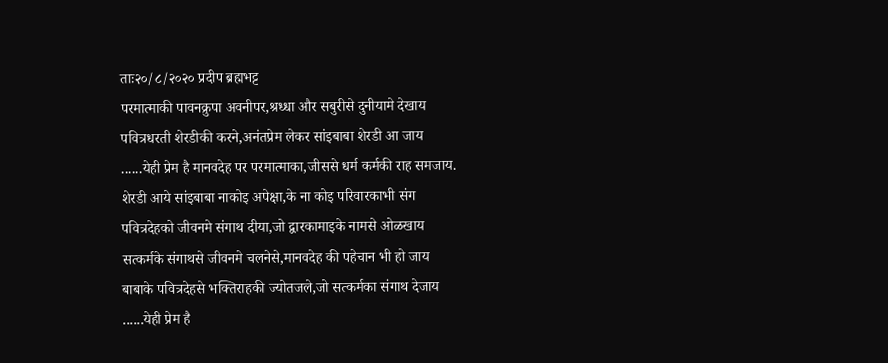ताः२०/८/२०२० प्रदीप ब्रह्मभट्ट
परमात्माकी पावनक्रुपा अवनीपर,श्रध्धा और सबुरीसे दुनीयामे देखाय
पवित्रधरती शेरडीकी करने,अनंतप्रेम लेकर सांइबाबा शेरडी आ जाय
......येही प्रेम है मानवदेह पर परमात्माका,जीससे धर्म कर्मकी राह समजाय.
शेरडी आये सांइबाबा नाकोइ अपेक्षा,के ना कोइ परिवारकाभी संग
पवित्रदेहको जीवनमे संगाथ दीया,जो द्वारकामाइके नामसे ओळखाय
सत्कर्मके संगाथसे जीवनमे चलनेसे,मानवदेह की पहेचान भी हो जाय
बाबाके पवित्रदेहसे भक्तिराहकी ज्योतजले,जो सत्कर्मका संगाथ देजाय
......येही प्रेम है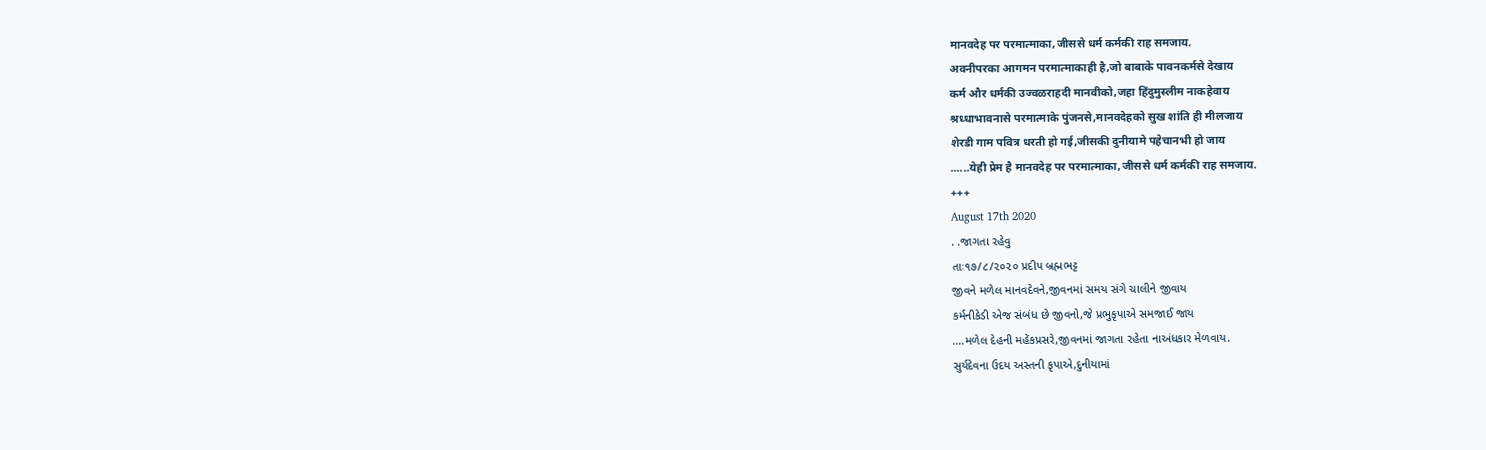मानवदेह पर परमात्माका,जीससे धर्म कर्मकी राह समजाय.
अवनीपरका आगमन परमात्माकाही है,जो बाबाके पावनकर्मसे देखाय
कर्म और धर्मकी उज्वळराहदी मानवीको,जहा हिंदुमुस्लीम नाकहेवाय
श्रध्धाभावनासे परमात्माके पुंजनसे,मानवदेहको सुख शांति ही मीलजाय
शेरडी गाम पवित्र धरती हो गई,जीसकी दुनीयामे पहेचानभी हो जाय
......येही प्रेम है मानवदेह पर परमात्माका,जीससे धर्म कर्मकी राह समजाय.
+++
August 17th 2020
. .જાગતા રહેવુ
તાઃ૧૭/૮/૨૦૨૦ પ્રદીપ બ્રહ્મભટ્ટ
જીવને મળેલ માનવદેવને,જીવનમાં સમય સંગે ચાલીને જીવાય
કર્મનીકેડી એજ સંબંધ છે જીવનો,જે પ્રભુકૃપાએ સમજાઈ જાય
....મળેલ દેહની મહેંકપ્રસરે,જીવનમાં જાગતા રહેતા નાઅંધકાર મેળવાય.
સુર્યદેવના ઉદય અસ્તની કૃપાએ,દુનીયામાં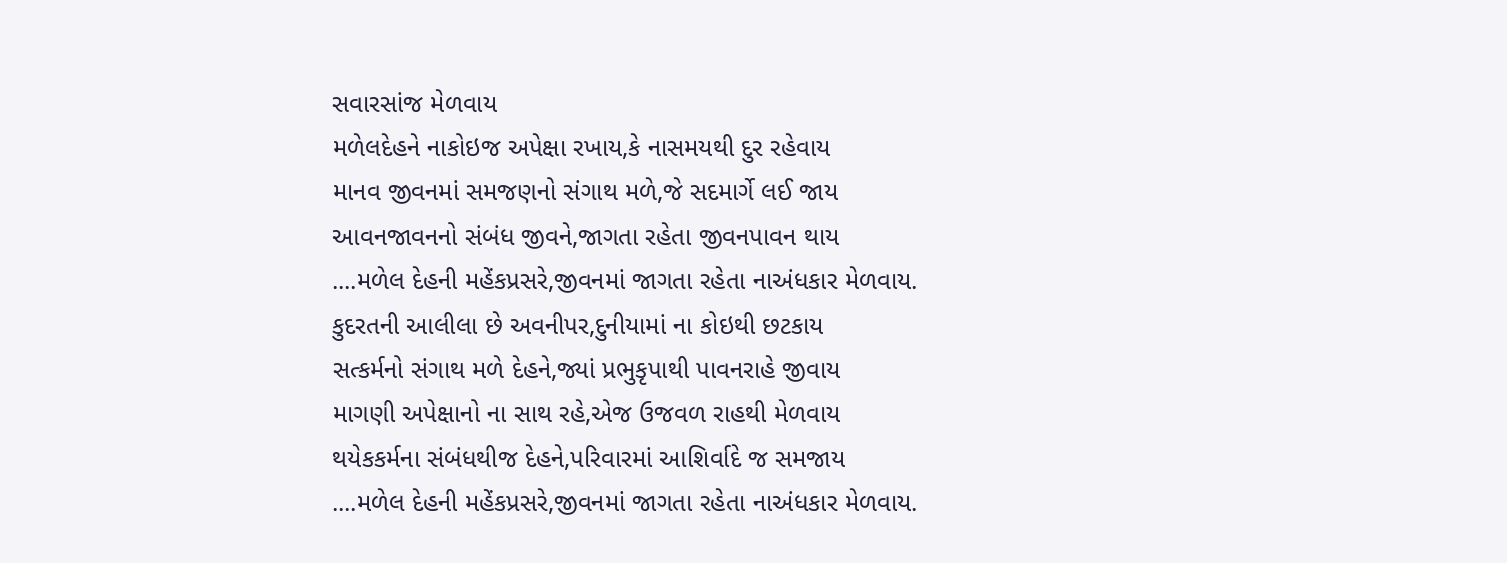સવારસાંજ મેળવાય
મળેલદેહને નાકોઇજ અપેક્ષા રખાય,કે નાસમયથી દુર રહેવાય
માનવ જીવનમાં સમજણનો સંગાથ મળે,જે સદમાર્ગે લઈ જાય
આવનજાવનનો સંબંધ જીવને,જાગતા રહેતા જીવનપાવન થાય
....મળેલ દેહની મહેંકપ્રસરે,જીવનમાં જાગતા રહેતા નાઅંધકાર મેળવાય.
કુદરતની આલીલા છે અવનીપર,દુનીયામાં ના કોઇથી છટકાય
સત્કર્મનો સંગાથ મળે દેહને,જ્યાં પ્રભુકૃપાથી પાવનરાહે જીવાય
માગણી અપેક્ષાનો ના સાથ રહે,એજ ઉજવળ રાહથી મેળવાય
થયેકકર્મના સંબંધથીજ દેહને,પરિવારમાં આશિર્વાદે જ સમજાય
....મળેલ દેહની મહેંકપ્રસરે,જીવનમાં જાગતા રહેતા નાઅંધકાર મેળવાય.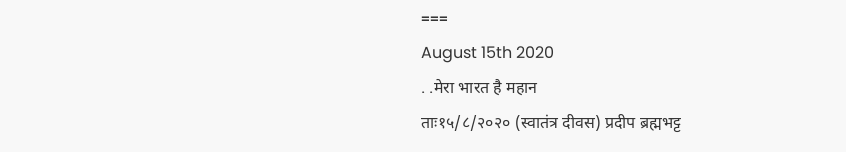===
August 15th 2020
. .मेरा भारत है महान
ताः१५/८/२०२० (स्वातंत्र दीवस) प्रदीप ब्रह्मभट्ट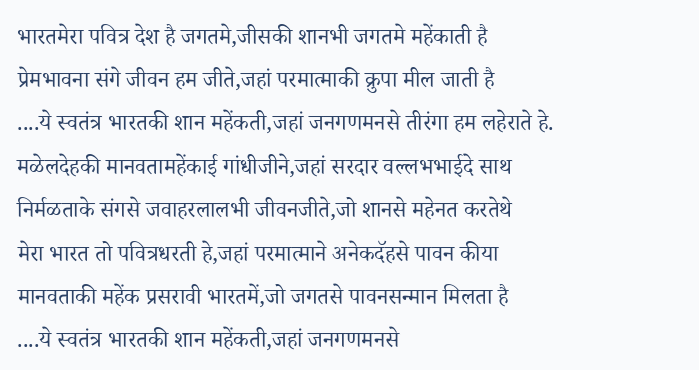भारतमेरा पवित्र देश है जगतमे,जीसकी शानभी जगतमे महेंकाती है
प्रेमभावना संगे जीवन हम जीते,जहां परमात्माकी क्रुपा मील जाती है
....ये स्वतंत्र भारतकी शान महेंकती,जहां जनगणमनसे तीरंगा हम लहेराते हे.
मळेलदेहकी मानवतामहेंकाई गांधीजीने,जहां सरदार वल्लभभाईदे साथ
निर्मळताके संगसे जवाहरलालभी जीवनजीते,जो शानसे महेनत करतेथे
मेरा भारत तो पवित्रधरती हे,जहां परमात्माने अनेकदॅहसे पावन कीया
मानवताकी महेंक प्रसरावी भारतमें,जो जगतसे पावनसन्मान मिलता है
....ये स्वतंत्र भारतकी शान महेंकती,जहां जनगणमनसे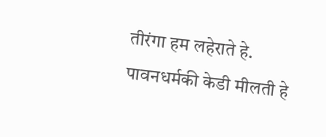तीरंगा हम लहेराते हे.
पावनधर्मकी केडी मीलती हे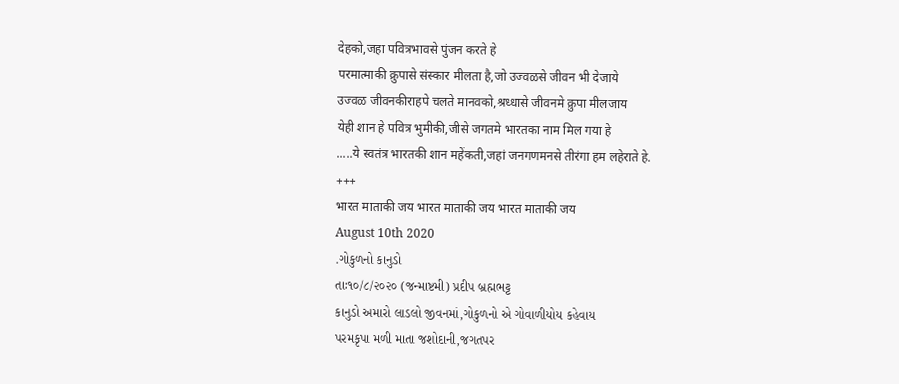देहको,जहा पवित्रभावसे पुंजन करते हे
परमात्माकी क्रुपासे संस्कार मीलता है,जो उज्वळसे जीवन भी देजाये
उज्वळ जीवनकीराहपे चलते मानवको,श्रध्धासे जीवनमे क्रुपा मीलजाय
येही शान हे पवित्र भुमीकी,जीसे जगतमे भारतका नाम मिल गया हे
.....ये स्वतंत्र भारतकी शान महेंकती,जहां जनगणमनसे तीरंगा हम लहेराते हे.
+++
भारत माताकी जय भारत माताकी जय भारत माताकी जय
August 10th 2020
.ગોકુળનો કાનુડો
તાઃ૧૦/૮/૨૦૨૦ (જન્માષ્ટમી) પ્રદીપ બ્રહ્મભટ્ટ
કાનુડો અમારો લાડલો જીવનમાં,ગોકુળનો એ ગોવાળીયોય કહેવાય
પરમકૃપા મળી માતા જશોદાની,જગતપર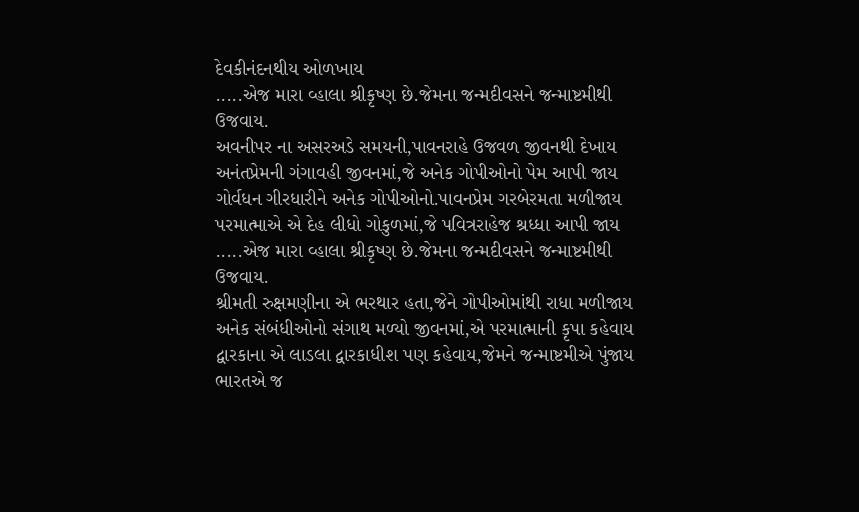દેવકીનંદનથીય ઓળખાય
.....એજ મારા વ્હાલા શ્રીકૃષ્ણ છે.જેમના જન્મદીવસને જન્માષ્ટમીથી ઉજવાય.
અવનીપર ના અસરઅડે સમયની,પાવનરાહે ઉજવળ જીવનથી દેખાય
અનંતપ્રેમની ગંગાવહી જીવનમાં,જે અનેક ગોપીઓનો પેમ આપી જાય
ગોર્વધન ગીરધારીને અનેક ગોપીઓનો.પાવનપ્રેમ ગરબેરમતા મળીજાય
પરમાત્માએ એ દેહ લીધો ગોકુળમાં,જે પવિત્રરાહેજ શ્રધ્ધા આપી જાય
.....એજ મારા વ્હાલા શ્રીકૃષ્ણ છે.જેમના જન્મદીવસને જન્માષ્ટમીથી ઉજવાય.
શ્રીમતી રુક્ષમણીના એ ભરથાર હતા,જેને ગોપીઓમાંથી રાધા મળીજાય
અનેક સંબંધીઓનો સંગાથ મળ્યો જીવનમાં,એ પરમાત્માની કૃપા કહેવાય
દ્વારકાના એ લાડલા દ્વારકાધીશ પણ કહેવાય,જેમને જન્માષ્ટમીએ પુંજાય
ભારતએ જ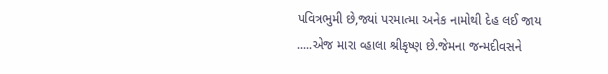પવિત્રભુમી છે,જ્યાં પરમાત્મા અનેક નામોથી દેહ લઈ જાય
.....એજ મારા વ્હાલા શ્રીકૃષ્ણ છે.જેમના જન્મદીવસને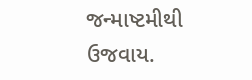જન્માષ્ટમીથી ઉજવાય.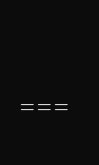===